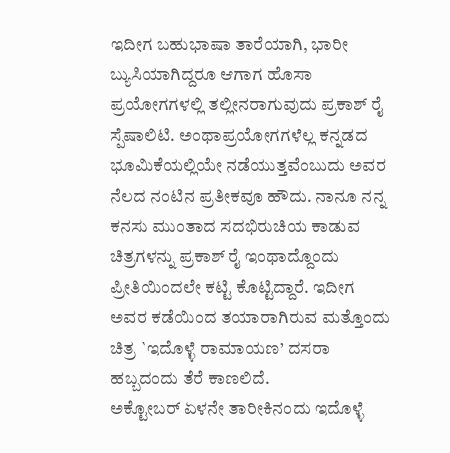ಇದೀಗ ಬಹುಭಾಷಾ ತಾರೆಯಾಗಿ, ಭಾರೀ ಬ್ಯುಸಿಯಾಗಿದ್ದರೂ ಆಗಾಗ ಹೊಸಾ ಪ್ರಯೋಗಗಳಲ್ಲಿ ತಲ್ಲೀನರಾಗುವುದು ಪ್ರಕಾಶ್ ರೈ ಸ್ಪೆಷಾಲಿಟಿ. ಅಂಥಾಪ್ರಯೋಗಗಳೆಲ್ಲ ಕನ್ನಡದ ಭೂಮಿಕೆಯಲ್ಲಿಯೇ ನಡೆಯುತ್ತವೆಂಬುದು ಅವರ ನೆಲದ ನಂಟಿನ ಪ್ರತೀಕವೂ ಹೌದು. ನಾನೂ ನನ್ನ ಕನಸು ಮುಂತಾದ ಸದಭಿರುಚಿಯ ಕಾಡುವ ಚಿತ್ರಗಳನ್ನು ಪ್ರಕಾಶ್ ರೈ ಇಂಥಾದ್ದೊಂದು ಪ್ರೀತಿಯಿಂದಲೇ ಕಟ್ಟಿ ಕೊಟ್ಟಿದ್ದಾರೆ. ಇದೀಗ ಅವರ ಕಡೆಯಿಂದ ತಯಾರಾಗಿರುವ ಮತ್ತೊಂದು ಚಿತ್ರ `ಇದೊಳ್ಳೆ ರಾಮಾಯಣ’ ದಸರಾ ಹಬ್ಬದಂದು ತೆರೆ ಕಾಣಲಿದೆ.
ಅಕ್ಟೋಬರ್ ಏಳನೇ ತಾರೀಕಿನಂದು ಇದೊಳ್ಳೆ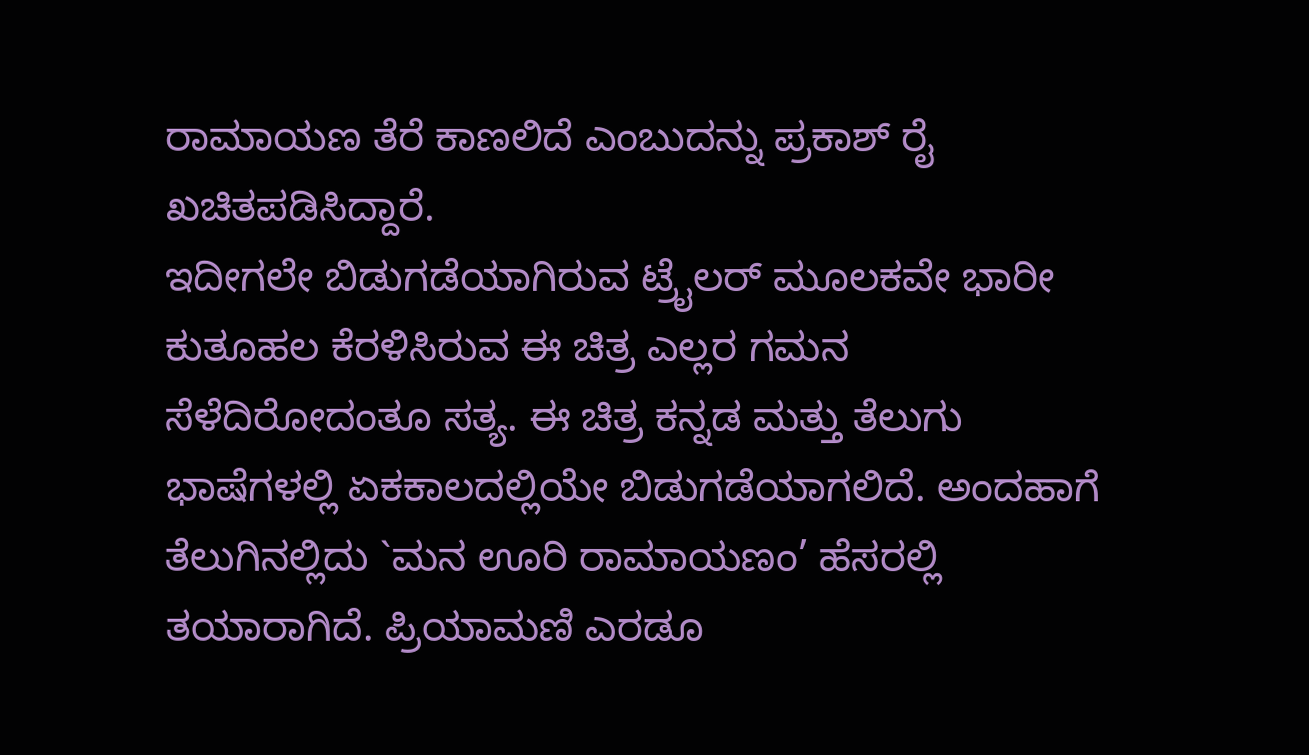ರಾಮಾಯಣ ತೆರೆ ಕಾಣಲಿದೆ ಎಂಬುದನ್ನು ಪ್ರಕಾಶ್ ರೈ ಖಚಿತಪಡಿಸಿದ್ದಾರೆ.
ಇದೀಗಲೇ ಬಿಡುಗಡೆಯಾಗಿರುವ ಟ್ರೈಲರ್ ಮೂಲಕವೇ ಭಾರೀ ಕುತೂಹಲ ಕೆರಳಿಸಿರುವ ಈ ಚಿತ್ರ ಎಲ್ಲರ ಗಮನ ಸೆಳೆದಿರೋದಂತೂ ಸತ್ಯ. ಈ ಚಿತ್ರ ಕನ್ನಡ ಮತ್ತು ತೆಲುಗು ಭಾಷೆಗಳಲ್ಲಿ ಏಕಕಾಲದಲ್ಲಿಯೇ ಬಿಡುಗಡೆಯಾಗಲಿದೆ. ಅಂದಹಾಗೆ ತೆಲುಗಿನಲ್ಲಿದು `ಮನ ಊರಿ ರಾಮಾಯಣಂ’ ಹೆಸರಲ್ಲಿ ತಯಾರಾಗಿದೆ. ಪ್ರಿಯಾಮಣಿ ಎರಡೂ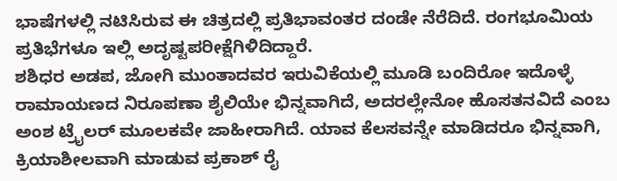ಭಾಷೆಗಳಲ್ಲಿ ನಟಿಸಿರುವ ಈ ಚಿತ್ರದಲ್ಲಿ ಪ್ರತಿಭಾವಂತರ ದಂಡೇ ನೆರೆದಿದೆ. ರಂಗಭೂಮಿಯ ಪ್ರತಿಭೆಗಳೂ ಇಲ್ಲಿ ಅದೃಷ್ಟಪರೀಕ್ಷೆಗಿಳಿದಿದ್ದಾರೆ.
ಶಶಿಧರ ಅಡಪ, ಜೋಗಿ ಮುಂತಾದವರ ಇರುವಿಕೆಯಲ್ಲಿ ಮೂಡಿ ಬಂದಿರೋ ಇದೊಳ್ಳೆ ರಾಮಾಯಣದ ನಿರೂಪಣಾ ಶೈಲಿಯೇ ಭಿನ್ನವಾಗಿದೆ, ಅದರಲ್ಲೇನೋ ಹೊಸತನವಿದೆ ಎಂಬ ಅಂಶ ಟ್ರೈಲರ್ ಮೂಲಕವೇ ಜಾಹೀರಾಗಿದೆ. ಯಾವ ಕೆಲಸವನ್ನೇ ಮಾಡಿದರೂ ಭಿನ್ನವಾಗಿ, ಕ್ರಿಯಾಶೀಲವಾಗಿ ಮಾಡುವ ಪ್ರಕಾಶ್ ರೈ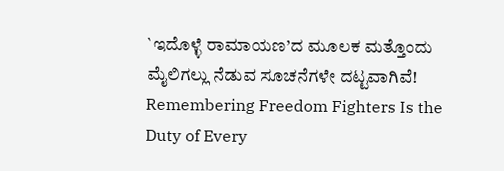`ಇದೊಳ್ಳೆ ರಾಮಾಯಣ’ದ ಮೂಲಕ ಮತ್ತೊಂದು ಮೈಲಿಗಲ್ಲು ನೆಡುವ ಸೂಚನೆಗಳೇ ದಟ್ಟವಾಗಿವೆ!
Remembering Freedom Fighters Is the Duty of Every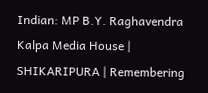Indian: MP B.Y. Raghavendra
Kalpa Media House | SHIKARIPURA | Remembering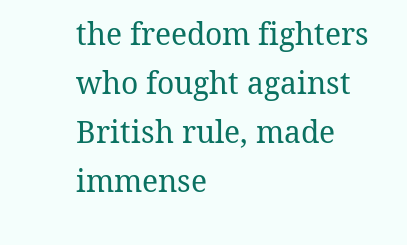the freedom fighters who fought against British rule, made immense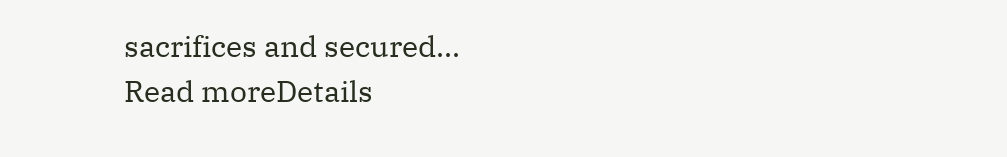sacrifices and secured...
Read moreDetails